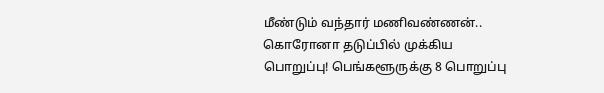மீண்டும் வந்தார் மணிவண்ணன்.. கொரோனா தடுப்பில் முக்கிய பொறுப்பு! பெங்களூருக்கு 8 பொறுப்பு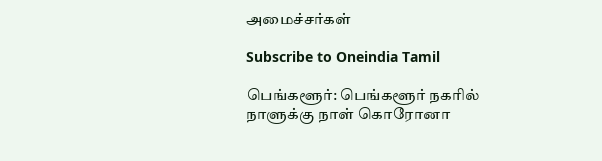அமைச்சர்கள்

Subscribe to Oneindia Tamil

பெங்களூர்: பெங்களூர் நகரில் நாளுக்கு நாள் கொரோனா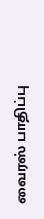வைரஸ் பாதிப்பு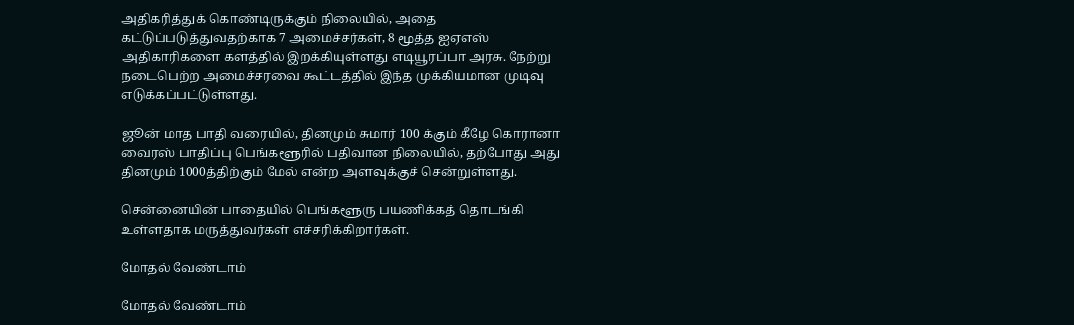அதிகரித்துக் கொண்டிருக்கும் நிலையில், அதை கட்டுப்படுத்துவதற்காக 7 அமைச்சர்கள், 8 மூத்த ஐஏஎஸ் அதிகாரிகளை களத்தில் இறக்கியுள்ளது எடியூரப்பா அரசு. நேற்று நடைபெற்ற அமைச்சரவை கூட்டத்தில் இந்த முக்கியமான முடிவு எடுக்கப்பட்டுள்ளது.

ஜூன் மாத பாதி வரையில், தினமும் சுமார் 100 க்கும் கீழே கொரானா வைரஸ் பாதிப்பு பெங்களூரில் பதிவான நிலையில், தற்போது அது தினமும் 1000த்திற்கும் மேல் என்ற அளவுக்குச் சென்றுள்ளது.

சென்னையின் பாதையில் பெங்களூரு பயணிக்கத் தொடங்கி உள்ளதாக மருத்துவர்கள் எச்சரிக்கிறார்கள்.

மோதல் வேண்டாம்

மோதல் வேண்டாம்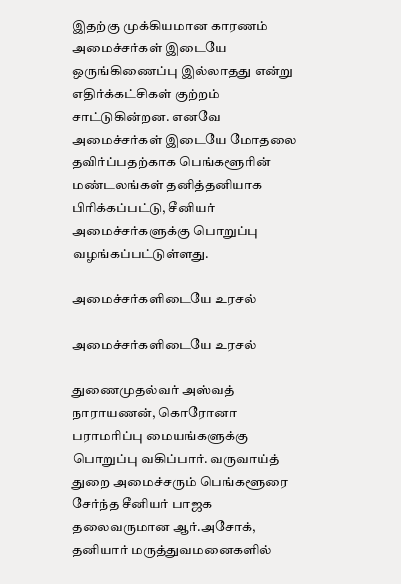இதற்கு முக்கியமான காரணம் அமைச்சர்கள் இடையே ஒருங்கிணைப்பு இல்லாதது என்று எதிர்க்கட்சிகள் குற்றம் சாட்டுகின்றன. எனவே அமைச்சர்கள் இடையே மோதலை தவிர்ப்பதற்காக பெங்களூரின் மண்டலங்கள் தனித்தனியாக பிரிக்கப்பட்டு, சீனியர் அமைச்சர்களுக்கு பொறுப்பு வழங்கப்பட்டுள்ளது.

அமைச்சர்களிடையே உரசல்

அமைச்சர்களிடையே உரசல்

துணைமுதல்வர் அஸ்வத் நாராயணன், கொரோனா பராமரிப்பு மையங்களுக்கு பொறுப்பு வகிப்பார். வருவாய்த் துறை அமைச்சரும் பெங்களூரை சேர்ந்த சீனியர் பாஜக தலைவருமான ஆர்.அசோக், தனியார் மருத்துவமனைகளில்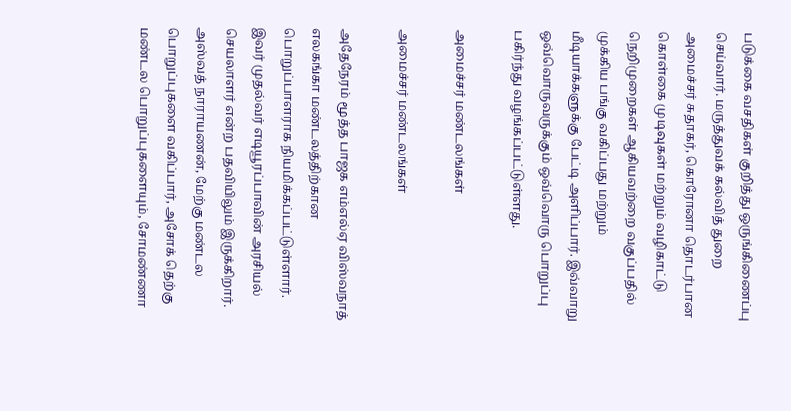படுக்கை வசதிகள் குறித்து ஒருங்கிணைப்பு செய்வார். மருத்துவக் கல்வித் துறை அமைச்சர் சுதாகர், கொரோனா தொடர்பான கொள்கை முடிவுகள் மற்றும் வழிகாட்டு நெறிமுறைகள் ஆகியவற்றை வகுப்பதில் முக்கிய பங்கு வகிப்பது மற்றும் மீடியாக்களுக்கு பேட்டி அளிப்பார். இவ்வாறு ஒவ்வொருவருக்கும் ஒவ்வொரு பொறுப்பு பகிர்ந்து வழங்கப்பட்டுள்ளது.

அமைச்சர் மண்டலங்கள்

அமைச்சர் மண்டலங்கள்

அதேநேரம் மூத்த பாஜக எம்எல்ஏ விஸ்வநாத் எலகங்கா மண்டலத்திற்கான பொறுப்பாளராக நியமிக்கப்பட்டுள்ளார். இவர் முதல்வர் எடியூரப்பாவின் அரசியல் செயலாளர் என்ற பதவியிலும் இருக்கிறார். அஸ்வத் நாராயணன், மேற்கு மண்டல பொறுப்புகளை வகிப்பார், அசோக் தெற்கு மண்டல பொறுப்புகளையும், சோமண்ணா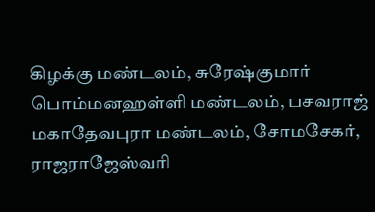கிழக்கு மண்டலம், சுரேஷ்குமார் பொம்மனஹள்ளி மண்டலம், பசவராஜ் மகாதேவபுரா மண்டலம், சோமசேகர், ராஜராஜேஸ்வரி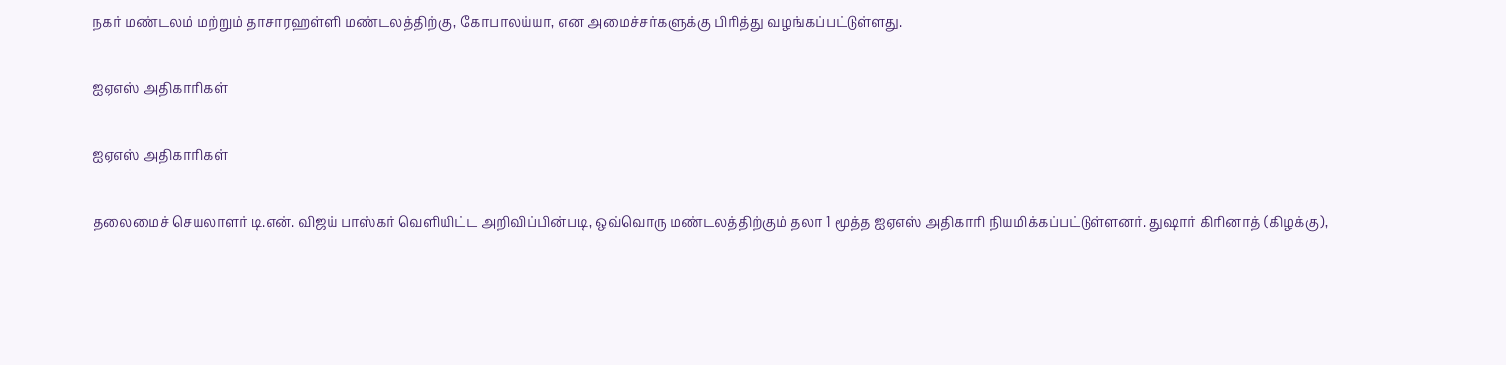நகர் மண்டலம் மற்றும் தாசாரஹள்ளி மண்டலத்திற்கு, கோபாலய்யா, என அமைச்சர்களுக்கு பிரித்து வழங்கப்பட்டுள்ளது.

ஐஏஎஸ் அதிகாரிகள்

ஐஏஎஸ் அதிகாரிகள்

தலைமைச் செயலாளர் டி.என். விஜய் பாஸ்கர் வெளியிட்ட அறிவிப்பின்படி, ஒவ்வொரு மண்டலத்திற்கும் தலா 1 மூத்த ஐஏஎஸ் அதிகாரி நியமிக்கப்பட்டுள்ளனர். துஷார் கிரினாத் (கிழக்கு),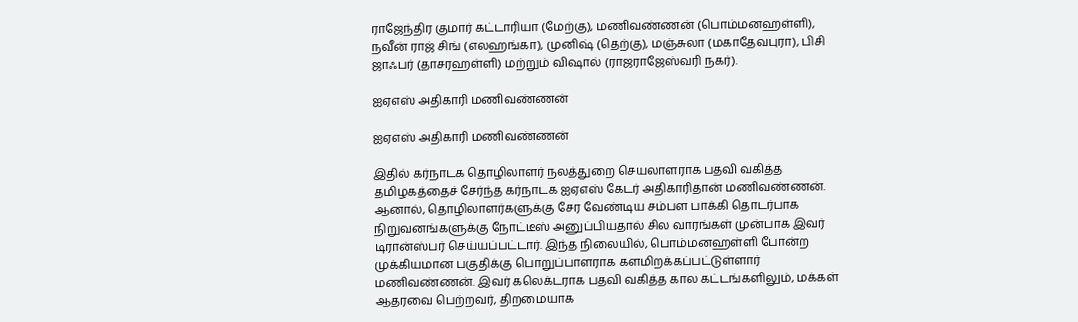ராஜேந்திர குமார் கட்டாரியா (மேற்கு), மணிவண்ணன் (பொம்மனஹள்ளி), நவீன் ராஜ் சிங் (எலஹங்கா), முனிஷ் (தெற்கு), மஞ்சுலா (மகாதேவபுரா), பிசி ஜாஃபர் (தாசரஹள்ளி) மற்றும் விஷால் (ராஜராஜேஸ்வரி நகர்).

ஐஏஎஸ் அதிகாரி மணிவண்ணன்

ஐஏஎஸ் அதிகாரி மணிவண்ணன்

இதில் கர்நாடக தொழிலாளர் நலத்துறை செயலாளராக பதவி வகித்த தமிழகத்தைச் சேர்ந்த கர்நாடக ஐஏஎஸ் கேடர் அதிகாரிதான் மணிவண்ணன். ஆனால், தொழிலாளர்களுக்கு சேர வேண்டிய சம்பள பாக்கி தொடர்பாக நிறுவனங்களுக்கு நோட்டீஸ் அனுப்பியதால் சில வாரங்கள் முன்பாக இவர் டிரான்ஸ்பர் செய்யப்பட்டார். இந்த நிலையில், பொம்மனஹள்ளி போன்ற முக்கியமான பகுதிக்கு பொறுப்பாளராக களமிறக்கப்பட்டுள்ளார் மணிவண்ணன். இவர் கலெக்டராக பதவி வகித்த கால கட்டங்களிலும், மக்கள் ஆதரவை பெற்றவர், திறமையாக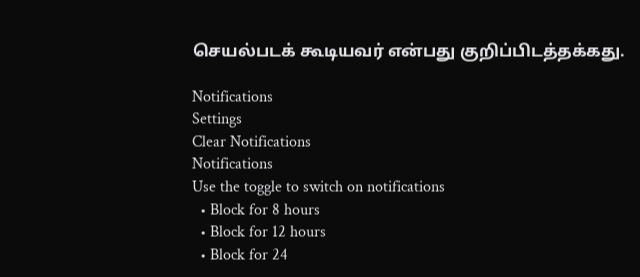செயல்படக் கூடியவர் என்பது குறிப்பிடத்தக்கது.

Notifications
Settings
Clear Notifications
Notifications
Use the toggle to switch on notifications
  • Block for 8 hours
  • Block for 12 hours
  • Block for 24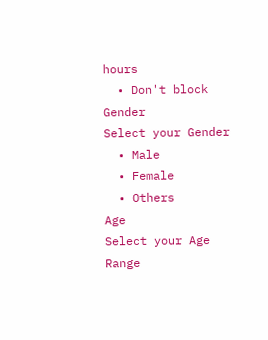hours
  • Don't block
Gender
Select your Gender
  • Male
  • Female
  • Others
Age
Select your Age Range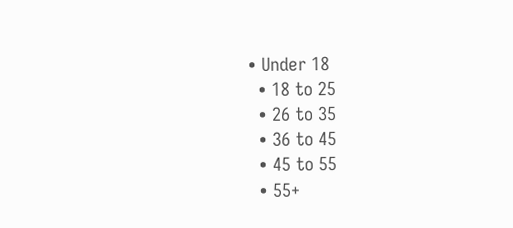• Under 18
  • 18 to 25
  • 26 to 35
  • 36 to 45
  • 45 to 55
  • 55+